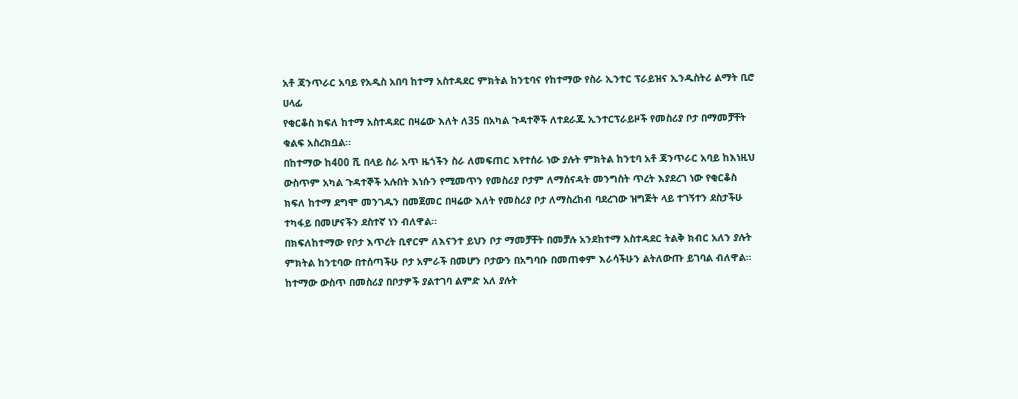አቶ ጃንጥራር አባይ የአዲስ አበባ ከተማ አስተዳደር ምክትል ከንቲባና የከተማው የስራ ኢንተር ፕራይዝና ኢንዱስትሪ ልማት ቢሮ ሀላፊ
የቂርቆስ ክፍለ ከተማ አስተዳደር በዛሬው እለት ለ35 በአካል ጉዳተኞች ለተደራጁ ኢንተርፕራይዞች የመስሪያ ቦታ በማመቻቸት ቁልፍ አስረክቧል፡፡
በከተማው ከ400 ሺ በላይ ስራ አጥ ዜጎችን ስራ ለመፍጠር እየተሰራ ነው ያሉት ምክትል ከንቲባ አቶ ጃንጥራር አባይ ከእነዚህ ውስጥም አካል ጉዳተኞች አሉበት እነሱን የሚመጥን የመስሪያ ቦታም ለማሰናዳት መንግስት ጥረት እያደረገ ነው የቂርቆስ ክፍለ ከተማ ደግሞ መንገዱን በመጀመር በዛሬው እለት የመስሪያ ቦታ ለማስረከብ ባደረገው ዝግጅት ላይ ተገኝተን ደስታችሁ ተካፋይ በመሆናችን ደስተኛ ነን ብለዋል፡፡
በክፍለከተማው የቦታ እጥረት ቢኖርም ለእናንተ ይህን ቦታ ማመቻቸት በመቻሉ አንደከተማ አስተዳደር ትልቅ ክብር አለን ያሉት ምክትል ከንቲባው በተሰጣችሁ ቦታ አምራች በመሆን ቦታውን በአግባቡ በመጠቀም እራሳችሁን ልትለውጡ ይገባል ብለዋል፡፡
ከተማው ውስጥ በመስሪያ በቦታዎች ያልተገባ ልምድ አለ ያሉት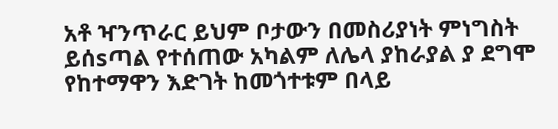አቶ ዣንጥራር ይህም ቦታውን በመስሪያነት ምነግስት ይሰsጣል የተሰጠው አካልም ለሌላ ያከራያል ያ ደግሞ የከተማዋን እድገት ከመጎተቱም በላይ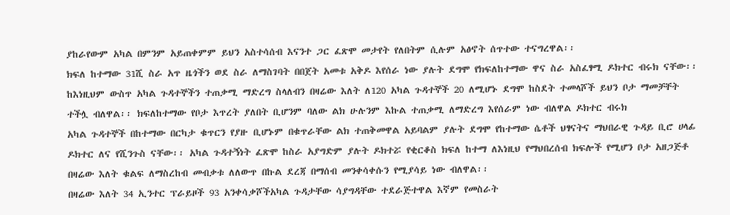ያከራየውም አካል በምንም አይጠቀምም ይህን አስተሳሰብ እናንተ ጋር ፈጽሞ መታየት የለበትም ሲሉም አፅኖት ሰጥተው ተናግረዋል፡፡
ክፍለ ከተማው 31ሺ ስራ አጥ ዜጎችን ወደ ስራ ለማስገባት በበጀት አመቱ አቅዶ እየሰራ ነው ያሉት ደግሞ የክፍለከተማው ዋና ስራ አስፈፃሚ ዶክተር ብሩክ ናቸው፡፡
ከእነዚህም ውስጥ አካል ጉዳተኞችን ተጠቃሚ ማድረግ ስላለብን በዛሬው እለት ለ120 አካል ጉዳተኞች 20 ለሚሆኑ ደግሞ ከስደት ተመላሾች ይህን ቦታ ማመቻቸት ተችሏ ብለዋል፡፡ ክፍለከተማው የቦታ እጥረት ያለበት ቢሆንም ባለው ልክ ሁሉንም እኩል ተጠቃሚ ለማድረግ እየሰራም ነው ብለዋል ዶክተር ብሩክ
አካል ጉዳተኞች በከተማው በርካታ ቁጥርን የያዙ ቢሆኑም በቁጥራቸው ልክ ተጠቅመዋል አይባልም ያሉት ደግሞ የከተማው ሴቶች ህፃናትና ማህበራዊ ጉዳይ ቢሮ ሀላፊ ዶክተር ለና የሺንጉስ ናቸው፡፡ አካል ጉዳተኝነት ፈጽሞ ከስራ አያግድም ያሉት ዶክተሯ የቂርቆስ ክፍለ ከተማ ለእነዚህ የማህበረሰብ ክፍሎች የሚሆን ቦታ አዘጋጅቶ በዛሬው እለት ቁልፍ ለማስረከብ መብቃቱ ለለውጥ በኩል ደረጃ በማሰብ መንቀሳቀሱን የሚያሳይ ነው ብለዋል፡፡
በዛሬው እለት 34 ኢንተር ፕራይዞች 93 አንቀሳቃሾችአካል ጉዳታቸው ሳያግዳቸው ተደራጅተዋል እኛም የመስራት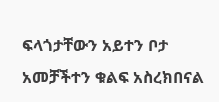ፍላጎታቸውን አይተን ቦታ አመቻችተን ቁልፍ አስረክበናል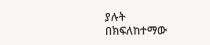ያሉት በክፍለከተማው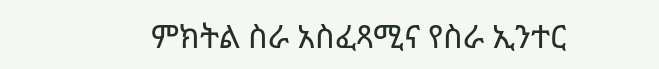ምክትል ስራ አስፈጻሚና የስራ ኢንተር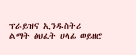ፕራይዝና ኢንዱስትሪ ልማት ፅህፈት ሀላፊ ወይዘሮ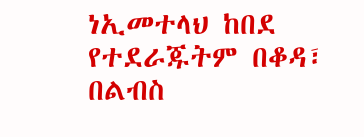ነኢመተላህ ከበደ የተደራጁትም በቆዳ፣ በልብስ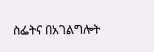ስፌትና በአገልግሎት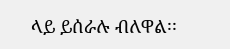ላይ ይሰራሉ ብለዋል፡፡